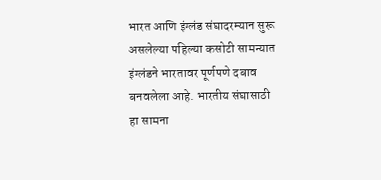भारत आणि इंग्लंड संघादरम्यान सुरू असलेल्या पहिल्या कसोटी सामन्यात इंग्लंडने भारतावर पूर्णपणे दबाव बनवलेला आहे. भारतीय संघासाठी हा सामना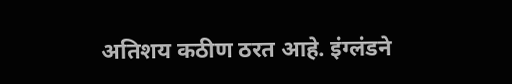अतिशय कठीण ठरत आहे. इंग्लंडने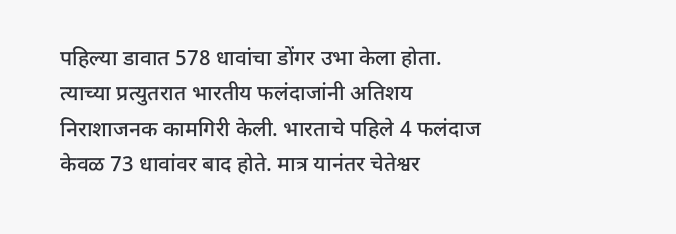पहिल्या डावात 578 धावांचा डोंगर उभा केला होता.
त्याच्या प्रत्युतरात भारतीय फलंदाजांनी अतिशय निराशाजनक कामगिरी केली. भारताचे पहिले 4 फलंदाज केवळ 73 धावांवर बाद होते. मात्र यानंतर चेतेश्वर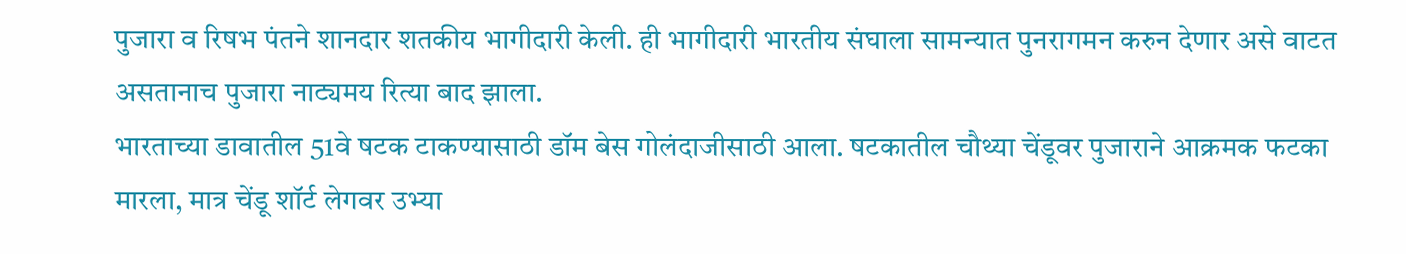पुजारा व रिषभ पंतने शानदार शतकीय भागीदारी केली. ही भागीदारी भारतीय संघाला सामन्यात पुनरागमन करुन देणार असे वाटत असतानाच पुजारा नाट्यमय रित्या बाद झाला.
भारताच्या डावातील 51वे षटक टाकण्यासाठी डॉम बेस गोलंदाजीसाठी आला. षटकातील चौथ्या चेंडूवर पुजाराने आक्रमक फटका मारला, मात्र चेंडू शॉर्ट लेगवर उभ्या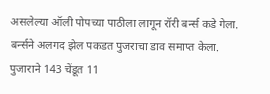असलेल्या ऑली पोपच्या पाठीला लागून रॉरी बर्न्स कडे गेला. बर्न्सने अलगद झेल पकडत पुजराचा डाव समाप्त केला. पुजाराने 143 चेंडूत 11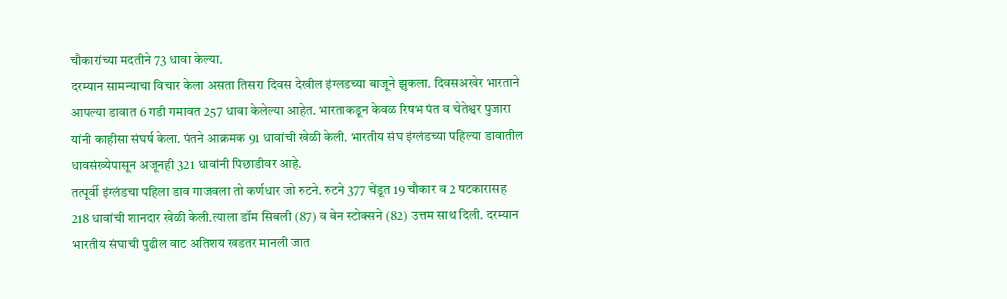चौकारांच्या मदतीने 73 धावा केल्या.
दरम्यान सामन्याचा विचार केला असता तिसरा दिवस देखील इंग्लडच्या बाजूने झुकला. दिवसअखेर भारताने आपल्या डावात 6 गडी गमावत 257 धावा केलेल्या आहेत. भारताकडून केवळ रिषभ पंत व चेतेश्वर पुजारा यांनी काहीसा संघर्ष केला. पंतने आक्रमक 91 धावांची खेळी केली. भारतीय संघ इंग्लंडच्या पहिल्या डावातील धावसंख्येपासून अजूनही 321 धावांनी पिछाडीवर आहे.
तत्पूर्वी इंग्लंडचा पहिला डाव गाजवला तो कर्णधार जो रुटने. रुटने 377 चेंडूत 19 चौकार व 2 षटकारासह 218 धावांची शानदार खेळी केली.त्याला डॉम सिबली (87) व बेन स्टोक्सने (82) उत्तम साथ दिली. दरम्यान भारतीय संघाची पुढील वाट अतिशय खडतर मानली जात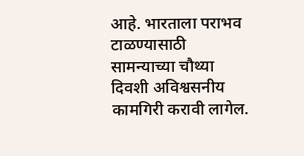आहे. भारताला पराभव टाळण्यासाठी सामन्याच्या चौथ्या दिवशी अविश्वसनीय कामगिरी करावी लागेल.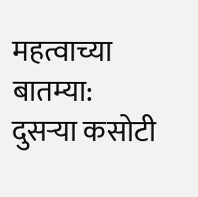महत्वाच्या बातम्या:
दुसऱ्या कसोटी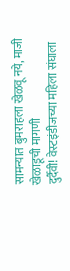सामन्यात बुमराहला खेळवू नये, माजी खेळाडूची मागणी
दुर्दैवी! वेस्टइंडीजच्या महिला संघाला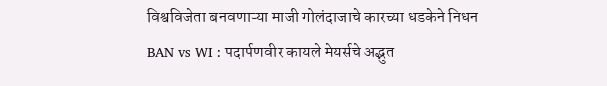विश्वविजेता बनवणाऱ्या माजी गोलंदाजाचे कारच्या धडकेने निधन
BAN vs WI : पदार्पणवीर कायले मेयर्सचे अद्भुत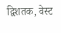द्विशतक, वेस्ट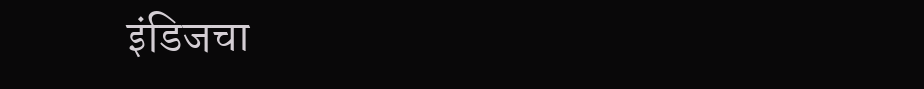इंडिजचा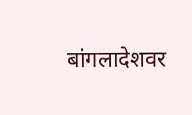बांगलादेशवर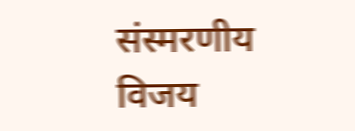संस्मरणीय विजय